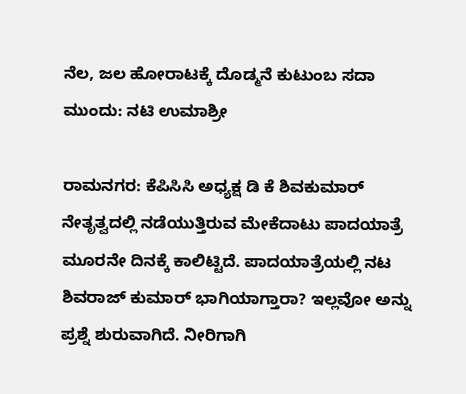ನೆಲ, ಜಲ ಹೋರಾಟಕ್ಕೆ ದೊಡ್ಮನೆ ಕುಟುಂಬ ಸದಾ ಮುಂದು: ನಟಿ ಉಮಾಶ್ರೀ

ರಾಮನಗರ: ಕೆಪಿಸಿಸಿ ಅಧ್ಯಕ್ಷ ಡಿ ಕೆ ಶಿವಕುಮಾರ್ ನೇತೃತ್ವದಲ್ಲಿ ನಡೆಯುತ್ತಿರುವ ಮೇಕೆದಾಟು ಪಾದಯಾತ್ರೆ ಮೂರನೇ ದಿನಕ್ಕೆ ಕಾಲಿಟ್ಟಿದೆ. ಪಾದಯಾತ್ರೆಯಲ್ಲಿ ನಟ ಶಿವರಾಜ್ ಕುಮಾರ್ ಭಾಗಿಯಾಗ್ತಾರಾ? ಇಲ್ಲವೋ ಅನ್ನು ಪ್ರಶ್ನೆ ಶುರುವಾಗಿದೆ. ನೀರಿಗಾಗಿ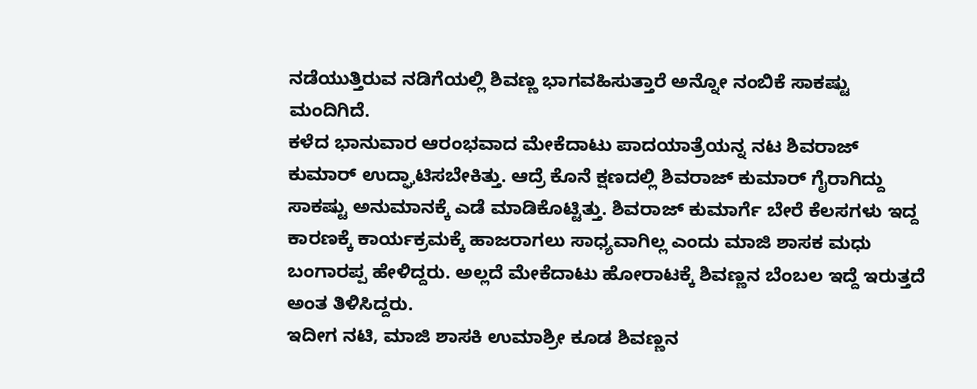ನಡೆಯುತ್ತಿರುವ ನಡಿಗೆಯಲ್ಲಿ ಶಿವಣ್ಣ ಭಾಗವಹಿಸುತ್ತಾರೆ ಅನ್ನೋ ನಂಬಿಕೆ ಸಾಕಷ್ಟು ಮಂದಿಗಿದೆ.
ಕಳೆದ ಭಾನುವಾರ ಆರಂಭವಾದ ಮೇಕೆದಾಟು ಪಾದಯಾತ್ರೆಯನ್ನ ನಟ ಶಿವರಾಜ್ ಕುಮಾರ್ ಉದ್ಘಾಟಿಸಬೇಕಿತ್ತು. ಆದ್ರೆ ಕೊನೆ ಕ್ಷಣದಲ್ಲಿ ಶಿವರಾಜ್ ಕುಮಾರ್ ಗೈರಾಗಿದ್ದು ಸಾಕಷ್ಟು ಅನುಮಾನಕ್ಕೆ ಎಡೆ ಮಾಡಿಕೊಟ್ಟಿತ್ತು. ಶಿವರಾಜ್ ಕುಮಾರ್ಗೆ ಬೇರೆ ಕೆಲಸಗಳು ಇದ್ದ ಕಾರಣಕ್ಕೆ ಕಾರ್ಯಕ್ರಮಕ್ಕೆ ಹಾಜರಾಗಲು ಸಾಧ್ಯವಾಗಿಲ್ಲ ಎಂದು ಮಾಜಿ ಶಾಸಕ ಮಧು ಬಂಗಾರಪ್ಪ ಹೇಳಿದ್ದರು. ಅಲ್ಲದೆ ಮೇಕೆದಾಟು ಹೋರಾಟಕ್ಕೆ ಶಿವಣ್ಣನ ಬೆಂಬಲ ಇದ್ದೆ ಇರುತ್ತದೆ ಅಂತ ತಿಳಿಸಿದ್ದರು.
ಇದೀಗ ನಟಿ, ಮಾಜಿ ಶಾಸಕಿ ಉಮಾಶ್ರೀ ಕೂಡ ಶಿವಣ್ಣನ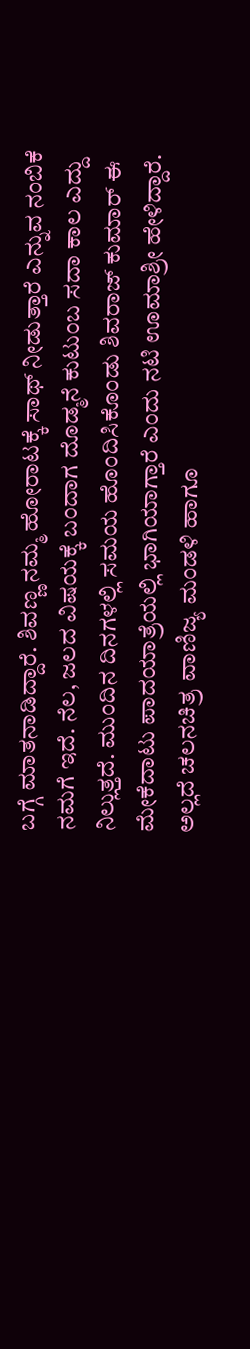ಬಗ್ಗೆ ಮಾತನಾಡಿದ್ದಾರೆ. ಶಿವಣ್ಣ ನಮ್ಮ ಹೋರಾಟಕ್ಕೆ ಸಾಥ್ ನೀಡುತ್ತಾರೆ ಎನ್ನುವ ನಂಬಿಕೆ ನಮಗೆ ಇದೆ. ನೆಲ, ಜಲದ ವಿಷಯಕ್ಕೆ ಬಂದಾಗ ದೊಡ್ಮನೆ ಕುಟುಂಬ ಸದಾ ಕಾಲ ಎದ್ದು ನಿಲ್ಲುತ್ತದೆ. ಮುಂದಿನ ದಿನಗಳಲ್ಲಿ ಸಮಯ ಹೊಂದಿಸಿಕೊಂಡು ಶಿವರಾಜ್ ಕುಮಾರ್ ಈ ಮೇಕೆದಾಟು ಪಾದಯಾತ್ರೆಯಲ್ಲಿ ಭಾಗಿಯಾಗ್ತಾರೆ ಎಂದು ನಟಿ ಊಮಾಶ್ರೀ ಹೇಳಿದ್ದಾರೆ.
ಅಲ್ಲದೆ ಚಲನಚಿತ್ರ ವಾಣಿಜ್ಯ ಮಂಡಳಿ ಹಾಗೂ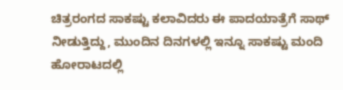ಚಿತ್ರರಂಗದ ಸಾಕಷ್ಟು ಕಲಾವಿದರು ಈ ಪಾದಯಾತ್ರೆಗೆ ಸಾಥ್ ನೀಡುತ್ತಿದ್ದು, ಮುಂದಿನ ದಿನಗಳಲ್ಲಿ ಇನ್ನೂ ಸಾಕಷ್ಟು ಮಂದಿ ಹೋರಾಟದಲ್ಲಿ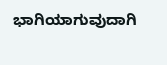ಭಾಗಿಯಾಗುವುದಾಗಿ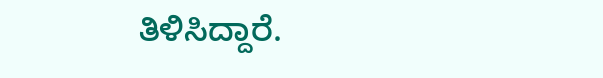ತಿಳಿಸಿದ್ದಾರೆ.